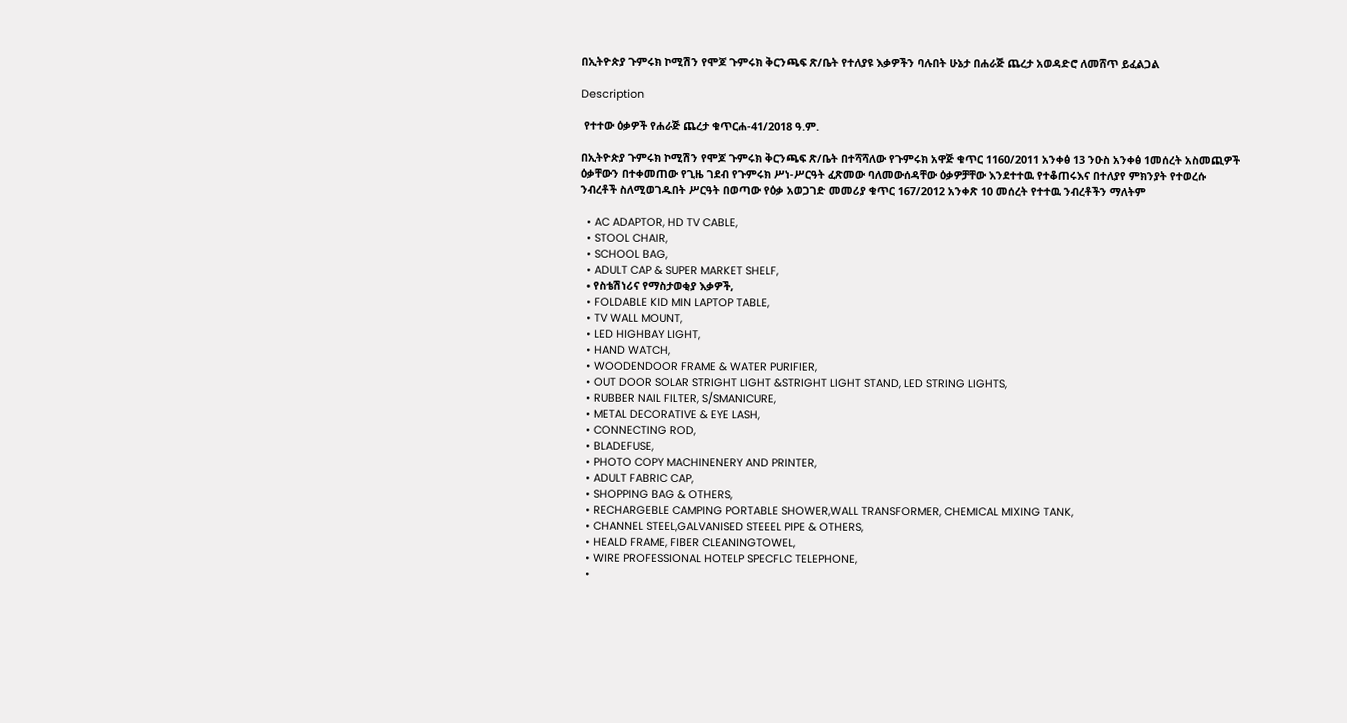በኢትዮጵያ ጉምሩክ ኮሚሽን የሞጆ ጉምሩክ ቅርንጫፍ ጽ/ቤት የተለያዩ እቃዎችን ባሉበት ሁኔታ በሐራጅ ጨረታ አወዳድሮ ለመሸጥ ይፈልጋል

Description

 የተተው ዕቃዎች የሐራጅ ጨረታ ቁጥርሐ-41/2018 ዓ.ም.

በኢትዮጵያ ጉምሩክ ኮሚሽን የሞጆ ጉምሩክ ቅርንጫፍ ጽ/ቤት በተሻሻለው የጉምሩክ አዋጅ ቁጥር 1160/2011 አንቀፅ 13 ንዑስ አንቀፅ 1መሰረት አስመጪዎች ዕቃቸውን በተቀመጠው የጊዜ ገደብ የጉምሩክ ሥነ-ሥርዓት ፈጽመው ባለመውሰዳቸው ዕቃዎቻቸው እንደተተዉ የተቆጠሩእና በተለያየ ምክንያት የተወረሱ ንብረቶች ስለሚወገዱበት ሥርዓት በወጣው የዕቃ አወጋገድ መመሪያ ቁጥር 167/2012 አንቀጽ 10 መሰረት የተተዉ ንብረቶችን ማለትም

  • AC ADAPTOR, HD TV CABLE,
  • STOOL CHAIR,
  • SCHOOL BAG,
  • ADULT CAP & SUPER MARKET SHELF,
  • የስቴሽነሪና የማስታወቂያ እቃዎች,
  • FOLDABLE KID MIN LAPTOP TABLE,
  • TV WALL MOUNT,
  • LED HIGHBAY LIGHT,
  • HAND WATCH,
  • WOODENDOOR FRAME & WATER PURIFIER,
  • OUT DOOR SOLAR STRIGHT LIGHT &STRIGHT LIGHT STAND, LED STRING LIGHTS,
  • RUBBER NAIL FILTER, S/SMANICURE,
  • METAL DECORATIVE & EYE LASH,
  • CONNECTING ROD,
  • BLADEFUSE,
  • PHOTO COPY MACHINENERY AND PRINTER,
  • ADULT FABRIC CAP,
  • SHOPPING BAG & OTHERS,
  • RECHARGEBLE CAMPING PORTABLE SHOWER,WALL TRANSFORMER, CHEMICAL MIXING TANK,
  • CHANNEL STEEL,GALVANISED STEEEL PIPE & OTHERS,
  • HEALD FRAME, FIBER CLEANINGTOWEL,
  • WIRE PROFESSIONAL HOTELP SPECFLC TELEPHONE,
  •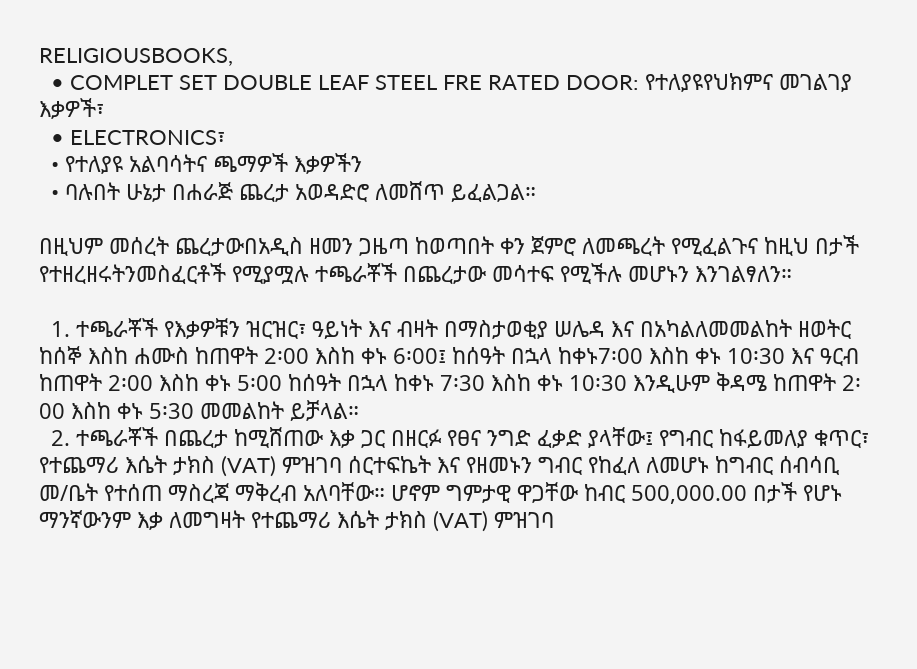RELIGIOUSBOOKS,
  • COMPLET SET DOUBLE LEAF STEEL FRE RATED DOOR: የተለያዩየህክምና መገልገያ እቃዎች፣
  • ELECTRONICS፣
  • የተለያዩ አልባሳትና ጫማዎች እቃዎችን
  • ባሉበት ሁኔታ በሐራጅ ጨረታ አወዳድሮ ለመሸጥ ይፈልጋል።

በዚህም መሰረት ጨረታውበአዲስ ዘመን ጋዜጣ ከወጣበት ቀን ጀምሮ ለመጫረት የሚፈልጉና ከዚህ በታች የተዘረዘሩትንመስፈርቶች የሚያሟሉ ተጫራቾች በጨረታው መሳተፍ የሚችሉ መሆኑን እንገልፃለን።

  1. ተጫራቾች የእቃዎቹን ዝርዝር፣ ዓይነት እና ብዛት በማስታወቂያ ሠሌዳ እና በአካልለመመልከት ዘወትር ከሰኞ እስከ ሐሙስ ከጠዋት 2፡00 እስከ ቀኑ 6፡00፤ ከሰዓት በኋላ ከቀኑ7፡00 እስከ ቀኑ 10፡30 እና ዓርብ ከጠዋት 2፡00 እስከ ቀኑ 5፡00 ከሰዓት በኋላ ከቀኑ 7፡30 እስከ ቀኑ 10፡30 እንዲሁም ቅዳሜ ከጠዋት 2፡00 እስከ ቀኑ 5፡30 መመልከት ይቻላል።
  2. ተጫራቾች በጨረታ ከሚሸጠው እቃ ጋር በዘርፉ የፀና ንግድ ፈቃድ ያላቸው፤ የግብር ከፋይመለያ ቁጥር፣ የተጨማሪ እሴት ታክስ (VAT) ምዝገባ ሰርተፍኬት እና የዘመኑን ግብር የከፈለ ለመሆኑ ከግብር ሰብሳቢ መ/ቤት የተሰጠ ማስረጃ ማቅረብ አለባቸው። ሆኖም ግምታዊ ዋጋቸው ከብር 500,000.00 በታች የሆኑ ማንኛውንም እቃ ለመግዛት የተጨማሪ እሴት ታክስ (VAT) ምዝገባ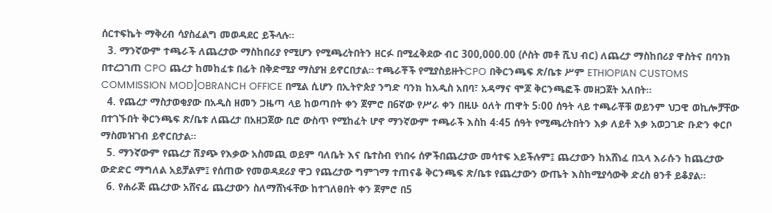ሰርተፍኬት ማቅረብ ሳያስፈልግ መወዳደር ይችላሉ።
  3. ማንኛውም ተጫራች ለጨረታው ማስከበሪያ የሚሆን የሚጫረትበትን ዘርፉ በሚፈቅደው ብር 300,000.00 (ሶስት መቶ ሺህ ብር) ለጨረታ ማስከበሪያ ዋስትና በባንክ በተረጋገጠ CPO ጨረታ ከመከፈቱ በፊት በቅድሚያ ማስያዝ ይኖርበታል። ተጫራቾች የሚያስይዙትCPO በቅርንጫፍ ጽ/ቤቱ ሥም ETHIOPIAN CUSTOMS COMMISSION MOD]OBRANCH OFFICE በሚል ሲሆን በኢትዮጵያ ንግድ ባንክ ከአዲስ አበባ፣ አዳማና ሞጆ ቅርንጫፎች መዘጋጀት አለበት።
  4. የጨረታ ማስታወቂያው በአዲስ ዘመን ጋዜጣ ላይ ከወጣበት ቀን ጀምሮ በ6ኛው የሥራ ቀን በዚሁ ዕለት ጠዋት 5፡00 ሰዓት ላይ ተጫራቾቹ ወይንም ህጋዊ ወኪሎቻቸው በተገኙበት ቅርንጫፍ ጽ/ቤቱ ለጨረታ በአዘጋጀው ቢሮ ውስጥ የሚከፈት ሆኖ ማንኛውም ተጫራች እስከ 4፡45 ሰዓት የሚጫረትበትን እቃ ለይቶ እቃ አወጋገድ ቡድን ቀርቦ ማስመዝገብ ይኖርበታል።
  5. ማንኛውም የጨረታ ሽያጭ የእቃው አስመጪ ወይም ባለቤት እና ቤተስብ የነበሩ ሰዎችበጨረታው መሳተፍ አይችሉም፤ ጨረታውን ከአሸነፈ በኋላ እራሱን ከጨረታው ውድድር ማግለል አይቻልም፤ የሰጠው የመወዳደሪያ ዋጋ የጨረታው ግምገማ ተጠናቆ ቅርንጫፍ ጽ/ቤቱ የጨረታውን ውጤት እስከሚያሳውቅ ድረስ ፀንቶ ይቆያል።
  6. የሐራጅ ጨረታው አሸናፊ ጨረታውን ስለማሸነፋቸው ከተገለፀበት ቀን ጀምሮ በ5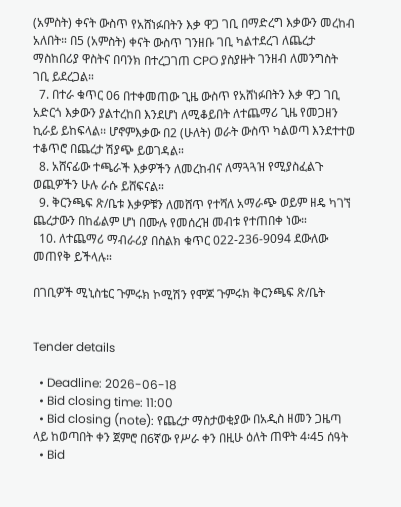(አምስት) ቀናት ውስጥ የአሸነፉበትን እቃ ዋጋ ገቢ በማድረግ እቃውን መረከብ አለበት። በ5 (አምስት) ቀናት ውስጥ ገንዘቡ ገቢ ካልተደረገ ለጨረታ ማስከበሪያ ዋስትና በባንክ በተረጋገጠ CPO ያስያዙት ገንዘብ ለመንግስት ገቢ ይደረጋል።
  7. በተራ ቁጥር 06 በተቀመጠው ጊዜ ውስጥ የአሸነፉበትን እቃ ዋጋ ገቢ አድርጎ እቃውን ያልተረከበ እንደሆነ ለሚቆይበት ለተጨማሪ ጊዜ የመጋዘን ኪራይ ይከፍላል፡፡ ሆኖምእቃው በ2 (ሁለት) ወራት ውስጥ ካልወጣ እንደተተወ ተቆጥሮ በጨረታ ሽያጭ ይወገዳል።
  8. አሸናፊው ተጫራች እቃዎችን ለመረከብና ለማጓጓዝ የሚያስፈልጉ ወጪዎችን ሁሉ ራሱ ይሸፍናል።
  9. ቅርንጫፍ ጽ/ቤቱ እቃዎቹን ለመሸጥ የተሻለ አማራጭ ወይም ዘዴ ካገኘ ጨረታውን በከፊልም ሆነ በሙሉ የመሰረዝ መብቱ የተጠበቀ ነው።
  10. ለተጨማሪ ማብራሪያ በስልክ ቁጥር 022-236-9094 ደውለው መጠየቅ ይችላሉ።

በገቢዎች ሚኒስቴር ጉምሩክ ኮሚሽን የሞጆ ጉምሩክ ቅርንጫፍ ጽ/ቤት


Tender details

  • Deadline: 2026-06-18
  • Bid closing time: 11:00
  • Bid closing (note): የጨረታ ማስታወቂያው በአዲስ ዘመን ጋዜጣ ላይ ከወጣበት ቀን ጀምሮ በ6ኛው የሥራ ቀን በዚሁ ዕለት ጠዋት 4፡45 ሰዓት
  • Bid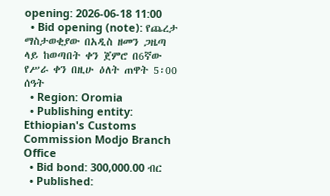opening: 2026-06-18 11:00
  • Bid opening (note): የጨረታ ማስታወቂያው በአዲስ ዘመን ጋዜጣ ላይ ከወጣበት ቀን ጀምሮ በ6ኛው የሥራ ቀን በዚሁ ዕለት ጠዋት 5፡00 ሰዓት
  • Region: Oromia
  • Publishing entity: Ethiopian's Customs Commission Modjo Branch Office
  • Bid bond: 300,000.00 ብር
  • Published: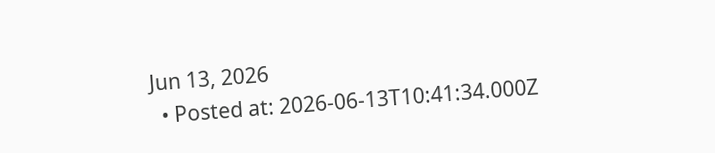Jun 13, 2026
  • Posted at: 2026-06-13T10:41:34.000Z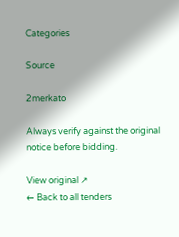Categories

Source

2merkato

Always verify against the original notice before bidding.

View original ↗
← Back to all tenders